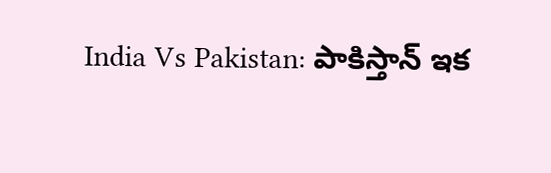India Vs Pakistan: పాకిస్తాన్ ఇక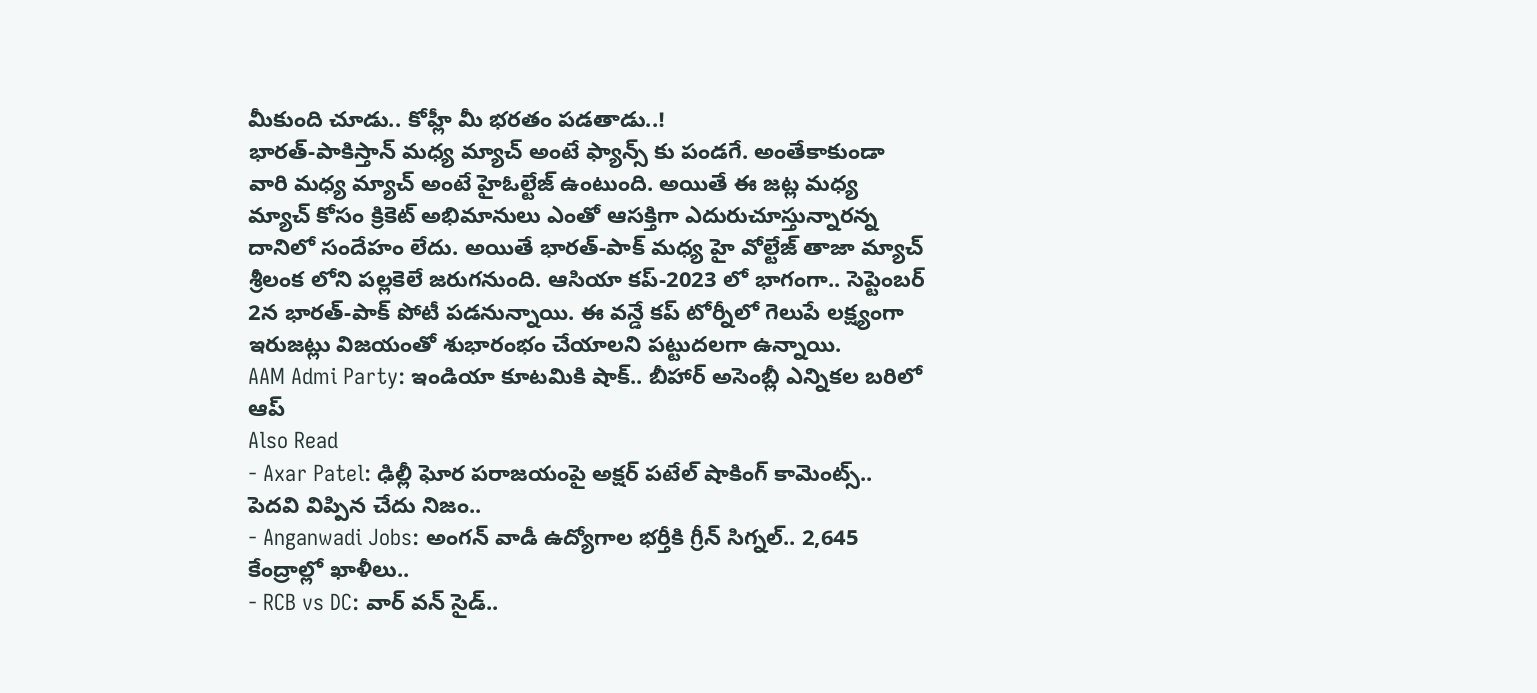మీకుంది చూడు.. కోహ్లీ మీ భరతం పడతాడు..!
భారత్-పాకిస్తాన్ మధ్య మ్యాచ్ అంటే ఫ్యాన్స్ కు పండగే. అంతేకాకుండా వారి మధ్య మ్యాచ్ అంటే హైఓల్టేజ్ ఉంటుంది. అయితే ఈ జట్ల మధ్య మ్యాచ్ కోసం క్రికెట్ అభిమానులు ఎంతో ఆసక్తిగా ఎదురుచూస్తున్నారన్న దానిలో సందేహం లేదు. అయితే భారత్-పాక్ మధ్య హై వోల్టేజ్ తాజా మ్యాచ్ శ్రీలంక లోని పల్లకెలే జరుగనుంది. ఆసియా కప్-2023 లో భాగంగా.. సెప్టెంబర్ 2న భారత్-పాక్ పోటీ పడనున్నాయి. ఈ వన్డే కప్ టోర్నీలో గెలుపే లక్ష్యంగా ఇరుజట్లు విజయంతో శుభారంభం చేయాలని పట్టుదలగా ఉన్నాయి.
AAM Admi Party: ఇండియా కూటమికి షాక్.. బీహార్ అసెంబ్లీ ఎన్నికల బరిలో ఆప్
Also Read
- Axar Patel: ఢిల్లీ ఘోర పరాజయంపై అక్షర్ పటేల్ షాకింగ్ కామెంట్స్.. పెదవి విప్పిన చేదు నిజం..
- Anganwadi Jobs: అంగన్ వాడీ ఉద్యోగాల భర్తీకి గ్రీన్ సిగ్నల్.. 2,645 కేంద్రాల్లో ఖాళీలు..
- RCB vs DC: వార్ వన్ సైడ్..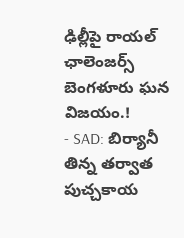ఢిల్లీపై రాయల్ ఛాలెంజర్స్ బెంగళూరు ఘన విజయం.!
- SAD: బిర్యానీ తిన్న తర్వాత పుచ్చకాయ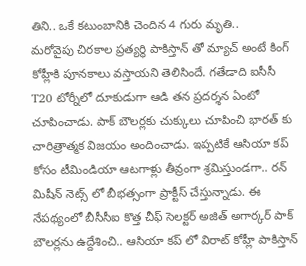తిని.. ఒకే కటుంబానికి చెందిన 4 గురు మృతి..
మరోవైపు చిరకాల ప్రత్యర్థి పాకిస్తాన్ తో మ్యాచ్ అంటే కింగ్ కోహ్లీకి పూనకాలు వస్తాయని తెలిసిందే. గతేడాది ఐసీసీ T20 టోర్నీలో దూకుడుగా ఆడి తన ప్రదర్శన ఏంటో చూపించాడు. పాక్ బౌలర్లకు చుక్కులు చూపించి భారత్ కు చారిత్రాత్మక విజయం అందించాడు. ఇప్పటికే ఆసియా కప్ కోసం టీమిండియా ఆటగాళ్లు తీవ్రంగా శ్రమిస్తుండగా.. రన్ మిషీన్ నెట్స్ లో బీభత్సంగా ప్రాక్టీస్ చేస్తున్నాడు. ఈ నేపథ్యంలో బీసీసీఐ కొత్త చీఫ్ సెలక్టర్ అజిత్ అగార్కర్ పాక్ బౌలర్లను ఉద్దేశించి.. ఆసియా కప్ లో విరాట్ కోహ్లీ పాకిస్తాన్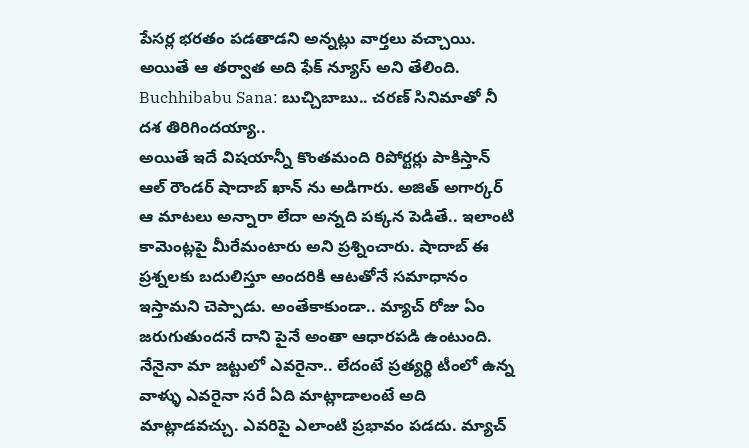పేసర్ల భరతం పడతాడని అన్నట్లు వార్తలు వచ్చాయి. అయితే ఆ తర్వాత అది ఫేక్ న్యూస్ అని తేలింది.
Buchhibabu Sana: బుచ్చిబాబు.. చరణ్ సినిమాతో నీ దశ తిరిగిందయ్యా..
అయితే ఇదే విషయాన్నీ కొంతమంది రిపోర్టర్లు పాకిస్తాన్ ఆల్ రౌండర్ షాదాబ్ ఖాన్ ను అడిగారు. అజిత్ అగార్కర్ ఆ మాటలు అన్నారా లేదా అన్నది పక్కన పెడితే.. ఇలాంటి కామెంట్లపై మీరేమంటారు అని ప్రశ్నించారు. షాదాబ్ ఈ ప్రశ్నలకు బదులిస్తూ అందరికి ఆటతోనే సమాధానం ఇస్తామని చెప్పాడు. అంతేకాకుండా.. మ్యాచ్ రోజు ఏం జరుగుతుందనే దాని పైనే అంతా ఆధారపడి ఉంటుంది. నేనైనా మా జట్టులో ఎవరైనా.. లేదంటే ప్రత్యర్థి టీంలో ఉన్న వాళ్ళు ఎవరైనా సరే ఏది మాట్లాడాలంటే అది మాట్లాడవచ్చు. ఎవరిపై ఎలాంటి ప్రభావం పడదు. మ్యాచ్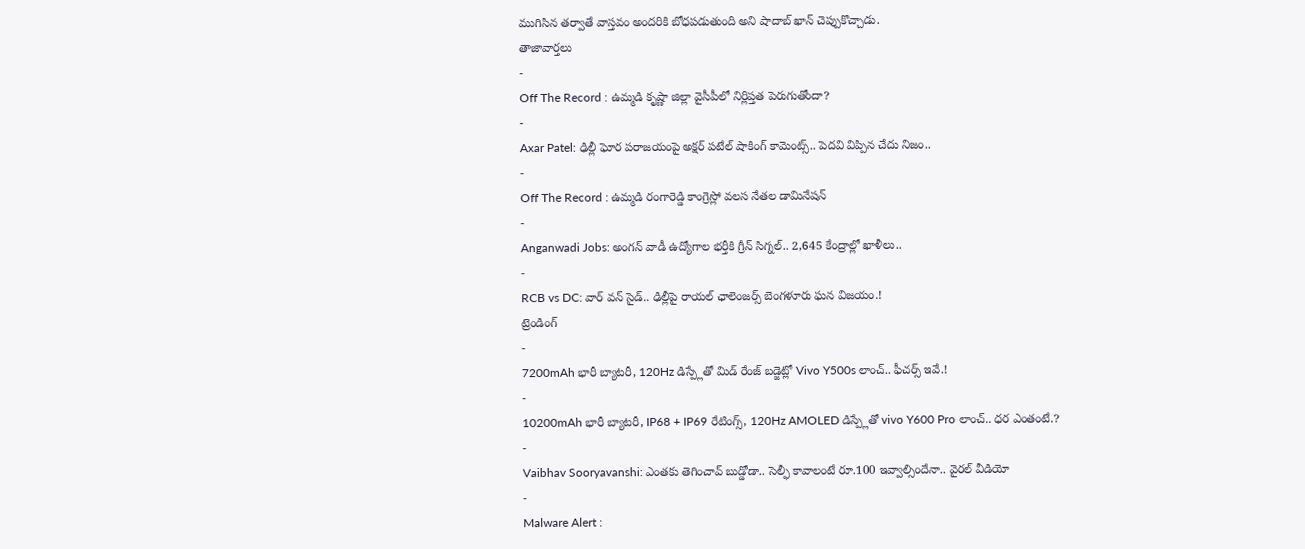ముగిసిన తర్వాతే వాస్తవం అందరికి బోధపడుతుంది అని షాదాబ్ ఖాన్ చెప్పుకొచ్చాడు.
తాజావార్తలు
-
Off The Record : ఉమ్మడి కృష్ణా జిల్లా వైసీపీలో నిర్లిప్తత పెరుగుతోందా?
-
Axar Patel: ఢిల్లీ ఘోర పరాజయంపై అక్షర్ పటేల్ షాకింగ్ కామెంట్స్.. పెదవి విప్పిన చేదు నిజం..
-
Off The Record : ఉమ్మడి రంగారెడ్డి కాంగ్రెస్లో వలస నేతల డామినేషన్
-
Anganwadi Jobs: అంగన్ వాడీ ఉద్యోగాల భర్తీకి గ్రీన్ సిగ్నల్.. 2,645 కేంద్రాల్లో ఖాళీలు..
-
RCB vs DC: వార్ వన్ సైడ్.. ఢిల్లీపై రాయల్ ఛాలెంజర్స్ బెంగళూరు ఘన విజయం.!
ట్రెండింగ్
-
7200mAh భారీ బ్యాటరీ, 120Hz డిస్ప్లేతో మిడ్ రేంజ్ బడ్జెట్లో Vivo Y500s లాంచ్.. ఫీచర్స్ ఇవే.!
-
10200mAh భారీ బ్యాటరీ, IP68 + IP69 రేటింగ్స్, 120Hz AMOLED డిస్ప్లేతో vivo Y600 Pro లాంచ్.. ధర ఎంతంటే.?
-
Vaibhav Sooryavanshi: ఎంతకు తెగించావ్ బుడ్డోడా.. సెల్ఫీ కావాలంటే రూ.100 ఇవ్వాల్సిందేనా.. వైరల్ వీడియో
-
Malware Alert :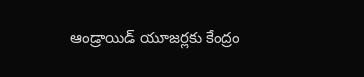ఆండ్రాయిడ్ యూజర్లకు కేంద్రం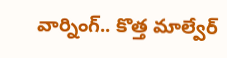వార్నింగ్.. కొత్త మాల్వేర్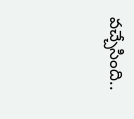వచ్చేసింది..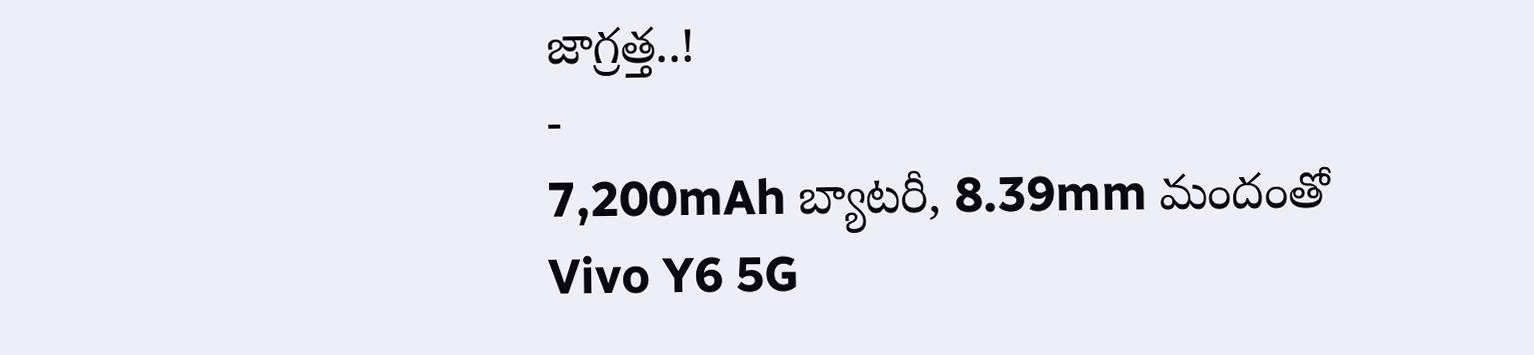జాగ్రత్త..!
-
7,200mAh బ్యాటరీ, 8.39mm మందంతో Vivo Y6 5G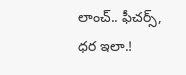లాంచ్.. ఫీచర్స్, ధర ఇలా.!